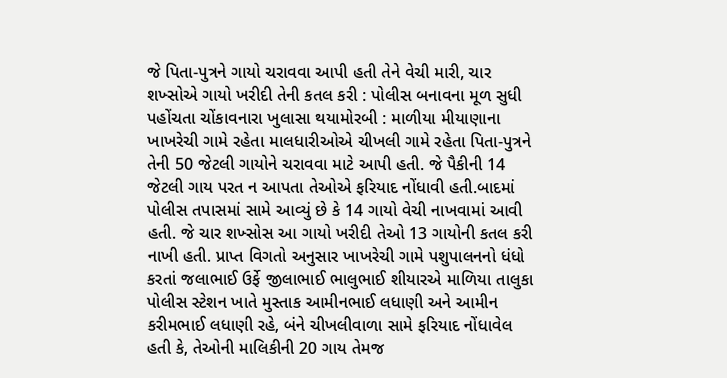જે પિતા-પુત્રને ગાયો ચરાવવા આપી હતી તેને વેચી મારી, ચાર શખ્સોએ ગાયો ખરીદી તેની કતલ કરી : પોલીસ બનાવના મૂળ સુધી પહોંચતા ચોંકાવનારા ખુલાસા થયામોરબી : માળીયા મીયાણાના ખાખરેચી ગામે રહેતા માલધારીઓએ ચીખલી ગામે રહેતા પિતા-પુત્રને તેની 50 જેટલી ગાયોને ચરાવવા માટે આપી હતી. જે પૈકીની 14 જેટલી ગાય પરત ન આપતા તેઓએ ફરિયાદ નોંધાવી હતી.બાદમાં પોલીસ તપાસમાં સામે આવ્યું છે કે 14 ગાયો વેચી નાખવામાં આવી હતી. જે ચાર શખ્સોસ આ ગાયો ખરીદી તેઓ 13 ગાયોની કતલ કરી નાખી હતી. પ્રાપ્ત વિગતો અનુસાર ખાખરેચી ગામે પશુપાલનનો ધંધો કરતાં જલાભાઈ ઉર્ફે જીલાભાઈ ભાલુભાઈ શીયારએ માળિયા તાલુકા પોલીસ સ્ટેશન ખાતે મુસ્તાક આમીનભાઈ લધાણી અને આમીન કરીમભાઈ લધાણી રહે, બંને ચીખલીવાળા સામે ફરિયાદ નોંધાવેલ હતી કે, તેઓની માલિકીની 20 ગાય તેમજ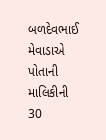બળદેવભાઈ મેવાડાએ પોતાની માલિકીની 30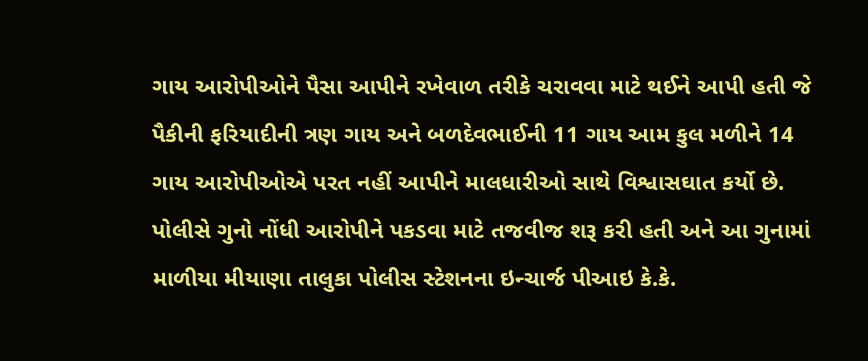ગાય આરોપીઓને પૈસા આપીને રખેવાળ તરીકે ચરાવવા માટે થઈને આપી હતી જે પૈકીની ફરિયાદીની ત્રણ ગાય અને બળદેવભાઈની 11 ગાય આમ કુલ મળીને 14 ગાય આરોપીઓએ પરત નહીં આપીને માલધારીઓ સાથે વિશ્વાસઘાત કર્યો છે. પોલીસે ગુનો નોંધી આરોપીને પકડવા માટે તજવીજ શરૂ કરી હતી અને આ ગુનામાં માળીયા મીયાણા તાલુકા પોલીસ સ્ટેશનના ઇન્ચાર્જ પીઆઇ કે.કે.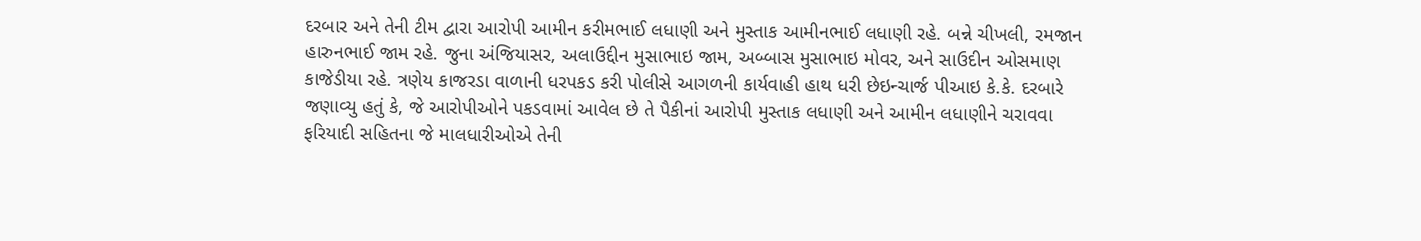દરબાર અને તેની ટીમ દ્વારા આરોપી આમીન કરીમભાઈ લધાણી અને મુસ્તાક આમીનભાઈ લધાણી રહે. બન્ને ચીખલી, રમજાન હારુનભાઈ જામ રહે. જુના અંજિયાસર, અલાઉદ્દીન મુસાભાઇ જામ, અબ્બાસ મુસાભાઇ મોવર, અને સાઉદીન ઓસમાણ કાજેડીયા રહે. ત્રણેય કાજરડા વાળાની ધરપકડ કરી પોલીસે આગળની કાર્યવાહી હાથ ધરી છેઇન્ચાર્જ પીઆઇ કે.કે. દરબારે જણાવ્યુ હતું કે, જે આરોપીઓને પકડવામાં આવેલ છે તે પૈકીનાં આરોપી મુસ્તાક લધાણી અને આમીન લધાણીને ચરાવવા ફરિયાદી સહિતના જે માલધારીઓએ તેની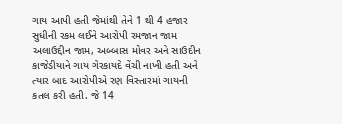ગાય આપી હતી જેમાંથી તેને 1 થી 4 હજાર સુધીની રકમ લઈને આરોપી રમજાન જામ અલાઉદ્દીન જામ, અબ્બાસ મોવર અને સાઉદીન કાજેડીયાને ગાય ગેરકાયદે વેંચી નાખી હતી અને ત્યાર બાદ આરોપીએ રણ વિસ્તારમાં ગાયની કતલ કરી હતી. જે 14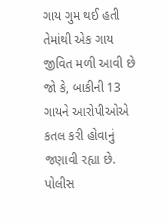ગાય ગુમ થઈ હતી તેમાંથી એક ગાય જીવિત મળી આવી છે જો કે, બાકીની 13 ગાયને આરોપીઓએ કતલ કરી હોવાનું જણાવી રહ્યા છે. પોલીસ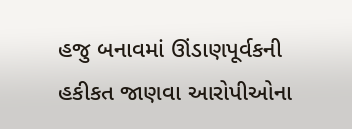હજુ બનાવમાં ઊંડાણપૂર્વકની હકીકત જાણવા આરોપીઓના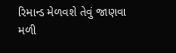રિમાન્ડ મેળવશે તેવું જાણવા મળી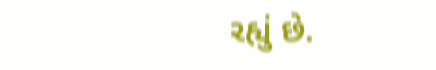રહ્યું છે.